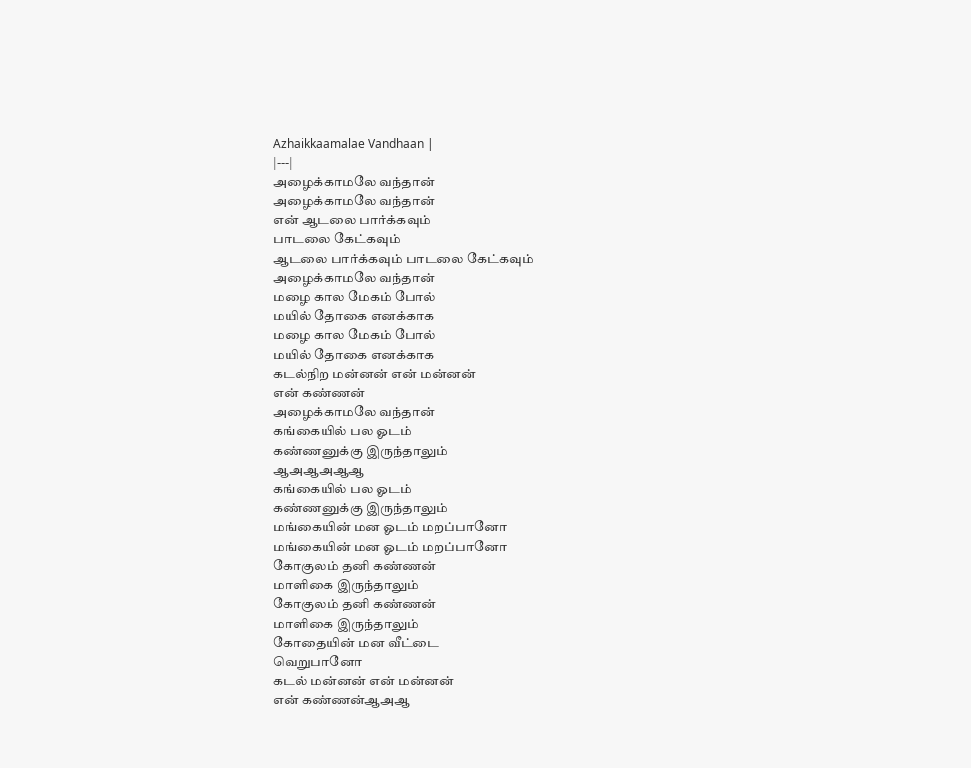Azhaikkaamalae Vandhaan |
|---|
அழைக்காமலே வந்தான்
அழைக்காமலே வந்தான்
என் ஆடலை பார்க்கவும்
பாடலை கேட்கவும்
ஆடலை பார்க்கவும் பாடலை கேட்கவும்
அழைக்காமலே வந்தான்
மழை கால மேகம் போல்
மயில் தோகை எனக்காக
மழை கால மேகம் போல்
மயில் தோகை எனக்காக
கடல்நிற மன்னன் என் மன்னன்
என் கண்ணன்
அழைக்காமலே வந்தான்
கங்கையில் பல ஓடம்
கண்ணனுக்கு இருந்தாலும்
ஆஅஆஅஆஆ
கங்கையில் பல ஓடம்
கண்ணனுக்கு இருந்தாலும்
மங்கையின் மன ஓடம் மறப்பானோ
மங்கையின் மன ஓடம் மறப்பானோ
கோகுலம் தனி கண்ணன்
மாளிகை இருந்தாலும்
கோகுலம் தனி கண்ணன்
மாளிகை இருந்தாலும்
கோதையின் மன வீட்டை
வெறுபானோ
கடல் மன்னன் என் மன்னன்
என் கண்ணன்ஆஅஆ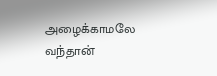அழைக்காமலே வந்தான்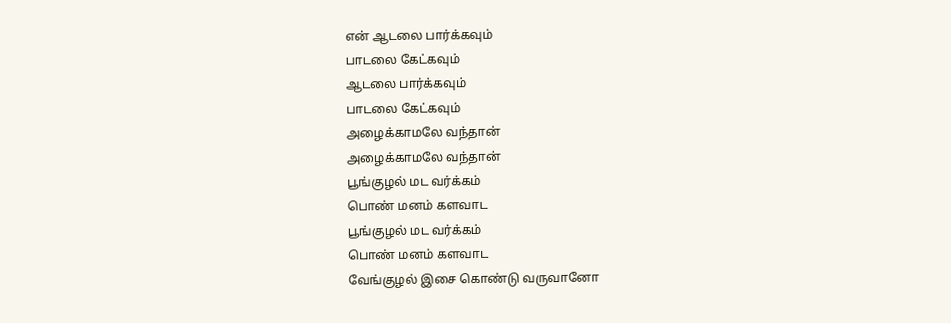என் ஆடலை பார்க்கவும்
பாடலை கேட்கவும்
ஆடலை பார்க்கவும்
பாடலை கேட்கவும்
அழைக்காமலே வந்தான்
அழைக்காமலே வந்தான்
பூங்குழல் மட வர்க்கம்
பொண் மனம் களவாட
பூங்குழல் மட வர்க்கம்
பொண் மனம் களவாட
வேங்குழல் இசை கொண்டு வருவானோ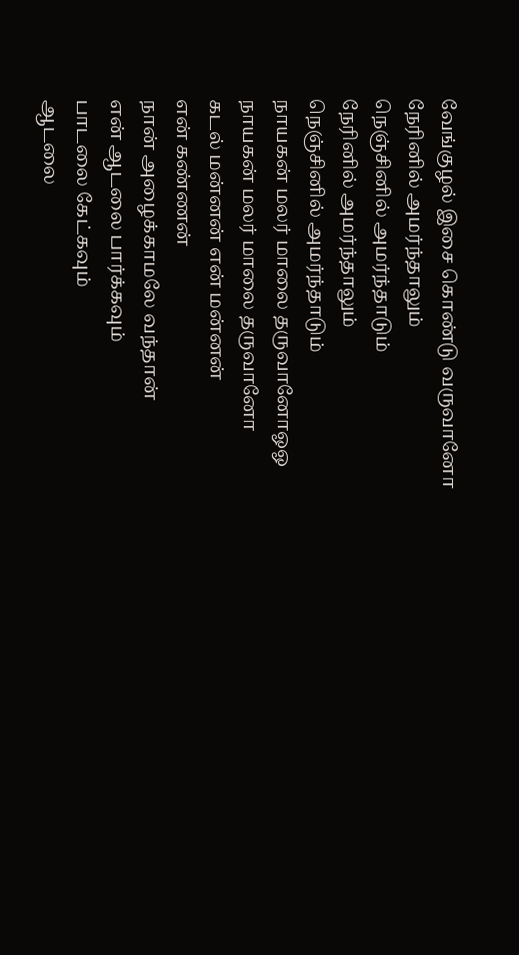வேங்குழல் இசை கொண்டு வருவானோ
நேரினில் அமர்ந்தாலும்
நெஞ்சினில் அமர்ந்தாடும்
நேரினில் அமர்ந்தாலும்
நெஞ்சினில் அமர்ந்தாடும்
நாயகன் மலர் மாலை தருவானோஓஓ
நாயகன் மலர் மாலை தருவானோ
கடல் மன்னன் என் மன்னன்
என் கண்ணன்
நான் அழைக்காமலே வந்தான்
என் ஆடலை பார்க்கவும்
பாடலை கேட்கவும்
ஆடலை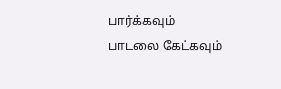பார்க்கவும்
பாடலை கேட்கவும்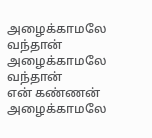அழைக்காமலே வந்தான்
அழைக்காமலே வந்தான்
என் கண்ணன்
அழைக்காமலே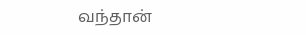வந்தான்